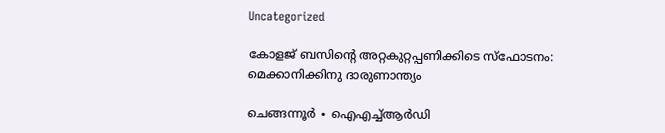Uncategorized

കോളജ് ബസിന്റെ അറ്റകുറ്റപ്പണിക്കിടെ സ്ഫോടനം: മെക്കാനിക്കിനു ദാരുണാന്ത്യം

ചെങ്ങന്നൂർ ∙ ഐഎച്ച്ആർഡി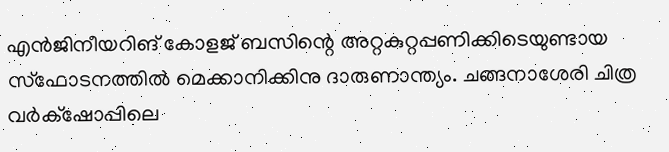എൻജിനീയറിങ് കോളജ് ബസിന്റെ അറ്റകുറ്റപ്പണിക്കിടെയുണ്ടായ സ്ഫോടനത്തിൽ മെക്കാനിക്കിനു ദാരുണാന്ത്യം. ചങ്ങനാശേരി ചിത്ര വർക്‌ഷോപ്പിലെ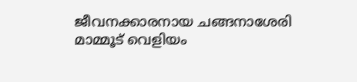ജീവനക്കാരനായ ചങ്ങനാശേരി മാമ്മൂട് വെളിയം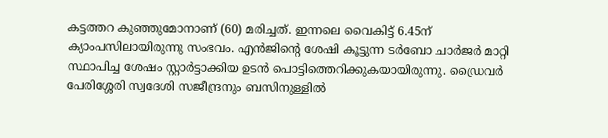കട്ടത്തറ കുഞ്ഞുമോനാണ് (60) മരിച്ചത്. ഇന്നലെ വൈകിട്ട് 6.45ന് ക്യാംപസിലായിരുന്നു സംഭവം. എൻജിന്റെ ശേഷി കൂട്ടുന്ന ടർബോ ചാർജർ മാറ്റി സ്ഥാപിച്ച ശേഷം സ്റ്റാർട്ടാക്കിയ ഉടൻ പൊട്ടിത്തെറിക്കുകയായിരുന്നു. ഡ്രൈവർ പേരിശ്ശേരി സ്വദേശി സജീന്ദ്രനും ബസിനുള്ളിൽ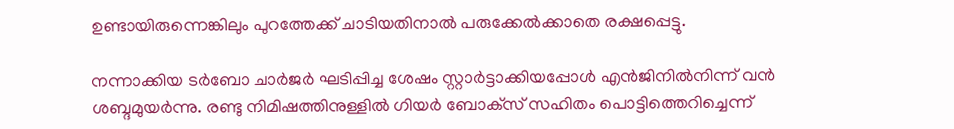ഉണ്ടായിരുന്നെങ്കിലും പുറത്തേക്ക് ചാടിയതിനാൽ പരുക്കേൽക്കാതെ രക്ഷപ്പെട്ടു.

നന്നാക്കിയ ടർബോ ചാർജർ ഘടിപ്പിച്ച ശേഷം സ്റ്റാർട്ടാക്കിയപ്പോൾ എൻജിനിൽനിന്ന് വൻ ശബ്ദമുയർന്നു. രണ്ടു നിമിഷത്തിനുള്ളിൽ ഗിയർ ബോക്‌സ് സഹിതം പൊട്ടിത്തെറിച്ചെന്ന്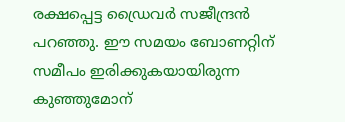രക്ഷപ്പെട്ട ഡ്രൈവർ സജീന്ദ്രൻ പറഞ്ഞു. ഈ സമയം ബോണറ്റിന് സമീപം ഇരിക്കുകയായിരുന്ന കുഞ്ഞുമോന്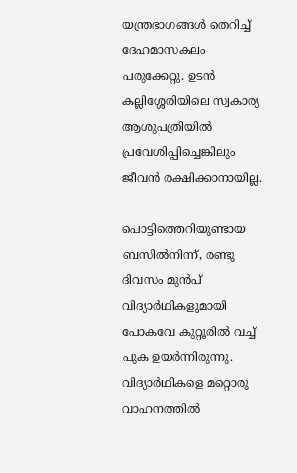യന്ത്രഭാഗങ്ങൾ തെറിച്ച് ദേഹമാസകലം പരുക്കേറ്റു. ഉടൻ കല്ലിശ്ശേരിയിലെ സ്വകാര്യ ആശുപത്രിയിൽ പ്രവേശിപ്പിച്ചെങ്കിലും ജീവൻ രക്ഷിക്കാനായില്ല.

പൊട്ടിത്തെറിയുണ്ടായ ബസിൽനിന്ന്, രണ്ടു ദിവസം മുൻപ് വിദ്യാർഥികളുമായി പോകവേ കുറ്റൂരിൽ വച്ച് പുക ഉയർന്നിരുന്നു. വിദ്യാർഥികളെ മറ്റൊരു വാഹനത്തിൽ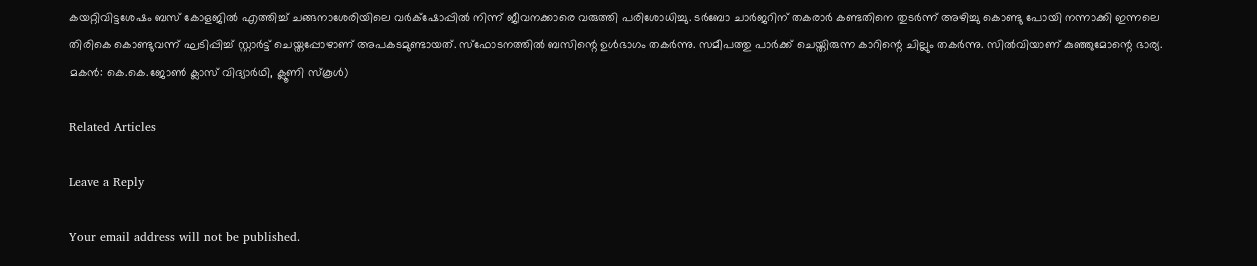കയറ്റിവിട്ടശേഷം ബസ് കോളജിൽ എത്തിച്ച് ചങ്ങനാശേരിയിലെ വർക്‌ഷോപ്പിൽ നിന്ന് ജീവനക്കാരെ വരുത്തി പരിശോധിച്ചു. ടർബോ ചാർജറിന് തകരാർ കണ്ടതിനെ തുടർന്ന് അഴിച്ചു കൊണ്ടു പോയി നന്നാക്കി ഇന്നലെ തിരികെ കൊണ്ടുവന്ന് ഘടിപ്പിച്ച് സ്റ്റാർട്ട് ചെയ്തപ്പോഴാണ് അപകടമുണ്ടായത്. സ്ഫോടനത്തിൽ ബസിന്റെ ഉൾഭാഗം തകർന്നു. സമീപത്തു പാർക്ക് ചെയ്തിരുന്ന കാറിന്റെ ചില്ലും തകർന്നു. സിൽവിയാണ് കുഞ്ഞുമോന്റെ ഭാര്യ. മകൻ: കെ.കെ.ജോൺ ക്ലാസ് വിദ്യാർഥി, ക്ലൂണി സ്കൂൾ)

Related Articles

Leave a Reply

Your email address will not be published.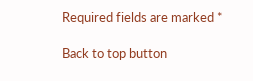Required fields are marked *

Back to top button